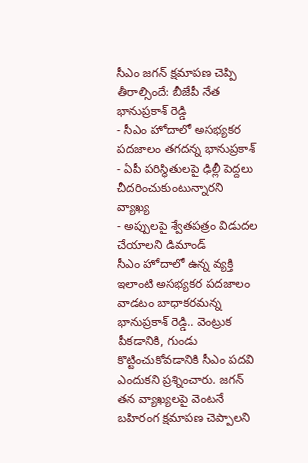సీఎం జగన్ క్షమాపణ చెప్పి తీరాల్సిందే: బీజేపీ నేత భానుప్రకాశ్ రెడ్డి
- సీఎం హోదాలో అసభ్యకర పదజాలం తగదన్న భానుప్రకాశ్
- ఏపీ పరిస్థితులపై ఢిల్లీ పెద్దలు చీదరించుకుంటున్నారని వ్యాఖ్య
- అప్పులపై శ్వేతపత్రం విడుదల చేయాలని డిమాండ్
సీఎం హోదాలో ఉన్న వ్యక్తి ఇలాంటి అసభ్యకర పదజాలం వాడటం బాధాకరమన్న భానుప్రకాశ్ రెడ్డి.. వెంట్రుక పీకడానికి, గుండు కొట్టించుకోవడానికి సీఎం పదవి ఎందుకని ప్రశ్నించారు. జగన్ తన వ్యాఖ్యలపై వెంటనే బహిరంగ క్షమాపణ చెప్పాలని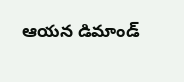ఆయన డిమాండ్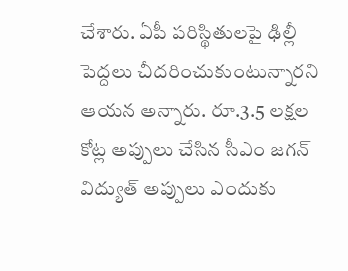చేశారు. ఏపీ పరిస్థితులపై ఢిల్లీ పెద్దలు చీదరించుకుంటున్నారని ఆయన అన్నారు. రూ.3.5 లక్షల కోట్ల అప్పులు చేసిన సీఎం జగన్ విద్యుత్ అప్పులు ఎందుకు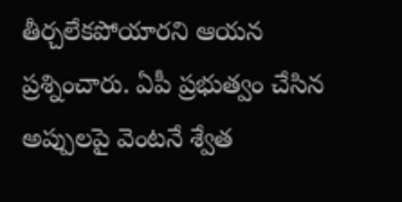తీర్చలేకపోయారని ఆయన ప్రశ్నించారు. ఏపీ ప్రభుత్వం చేసిన అప్పులపై వెంటనే శ్వేత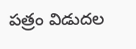పత్రం విడుదల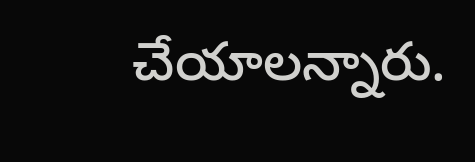చేయాలన్నారు.